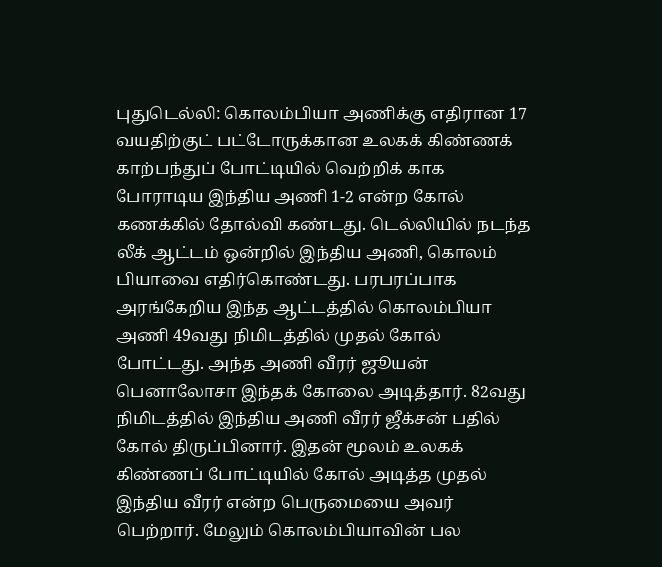புதுடெல்லி: கொலம்பியா அணிக்கு எதிரான 17 வயதிற்குட் பட்டோருக்கான உலகக் கிண்ணக் காற்பந்துப் போட்டியில் வெற்றிக் காக போராடிய இந்திய அணி 1-2 என்ற கோல் கணக்கில் தோல்வி கண்டது. டெல்லியில் நடந்த லீக் ஆட்டம் ஒன்றில் இந்திய அணி, கொலம் பியாவை எதிர்கொண்டது. பரபரப்பாக அரங்கேறிய இந்த ஆட்டத்தில் கொலம்பியா அணி 49வது நிமிடத்தில் முதல் கோல் போட்டது. அந்த அணி வீரர் ஜூயன் பெனாலோசா இந்தக் கோலை அடித்தார். 82வது நிமிடத்தில் இந்திய அணி வீரர் ஜீக்சன் பதில் கோல் திருப்பினார். இதன் மூலம் உலகக் கிண்ணப் போட்டியில் கோல் அடித்த முதல் இந்திய வீரர் என்ற பெருமையை அவர் பெற்றார். மேலும் கொலம்பியாவின் பல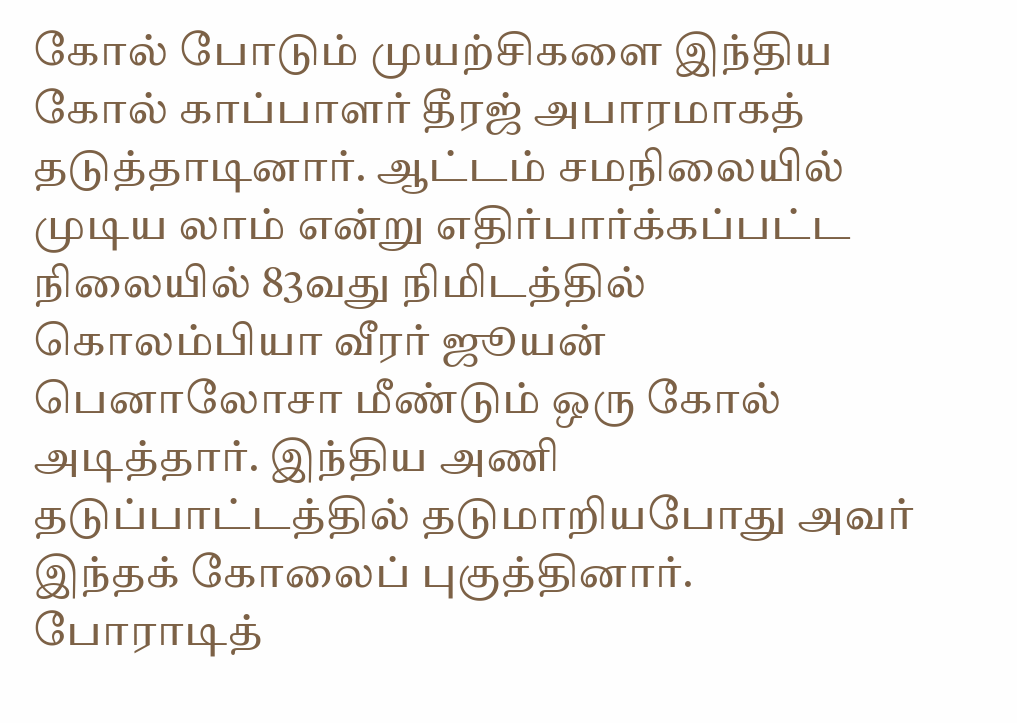கோல் போடும் முயற்சிகளை இந்திய கோல் காப்பாளர் தீரஜ் அபாரமாகத் தடுத்தாடினார். ஆட்டம் சமநிலையில் முடிய லாம் என்று எதிர்பார்க்கப்பட்ட நிலையில் 83வது நிமிடத்தில் கொலம்பியா வீரர் ஜூயன் பெனாலோசா மீண்டும் ஒரு கோல் அடித்தார். இந்திய அணி தடுப்பாட்டத்தில் தடுமாறியபோது அவர் இந்தக் கோலைப் புகுத்தினார்.
போராடித்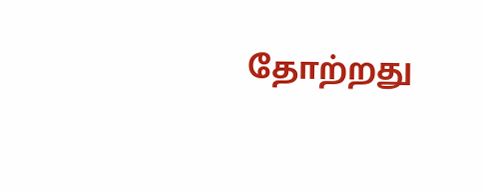தோற்றது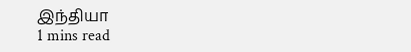இந்தியா
1 mins read